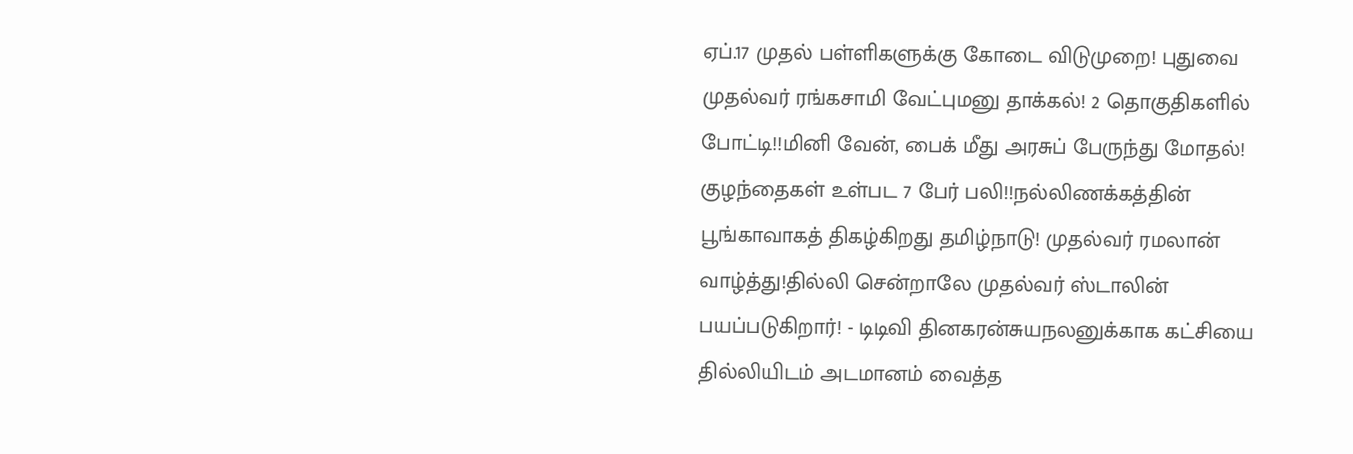ஏப்.17 முதல் பள்ளிகளுக்கு கோடை விடுமுறை! புதுவை முதல்வர் ரங்கசாமி வேட்புமனு தாக்கல்! 2 தொகுதிகளில் போட்டி!!மினி வேன், பைக் மீது அரசுப் பேருந்து மோதல்! குழந்தைகள் உள்பட 7 பேர் பலி!!நல்லிணக்கத்தின் பூங்காவாகத் திகழ்கிறது தமிழ்நாடு! முதல்வர் ரமலான் வாழ்த்து!தில்லி சென்றாலே முதல்வர் ஸ்டாலின் பயப்படுகிறார்! - டிடிவி தினகரன்சுயநலனுக்காக கட்சியை தில்லியிடம் அடமானம் வைத்த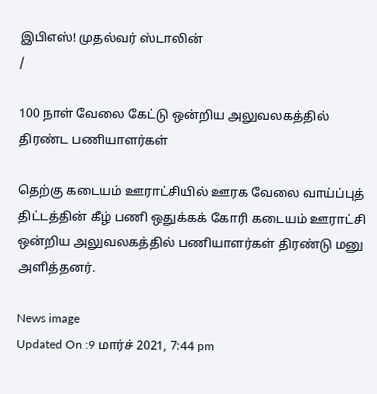இபிஎஸ்! முதல்வர் ஸ்டாலின்
/

100 நாள் வேலை கேட்டு ஒன்றிய அலுவலகத்தில் திரண்ட பணியாளர்கள்

தெற்கு கடையம் ஊராட்சியில் ஊரக வேலை வாய்ப்புத் திட்டத்தின் கீழ் பணி ஒதுக்கக் கோரி கடையம் ஊராட்சி ஒன்றிய அலுவலகத்தில் பணியாளர்கள் திரண்டு மனு அளித்தனர்.

News image
Updated On :9 மார்ச் 2021, 7:44 pm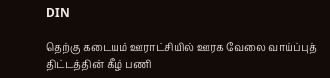DIN

தெற்கு கடையம் ஊராட்சியில் ஊரக வேலை வாய்ப்புத் திட்டத்தின் கீழ் பணி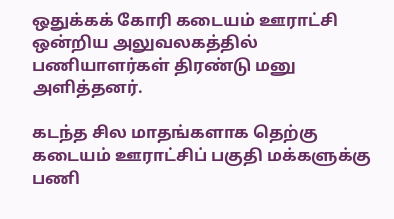ஒதுக்கக் கோரி கடையம் ஊராட்சி ஒன்றிய அலுவலகத்தில் பணியாளர்கள் திரண்டு மனு அளித்தனர்.

கடந்த சில மாதங்களாக தெற்கு கடையம் ஊராட்சிப் பகுதி மக்களுக்கு பணி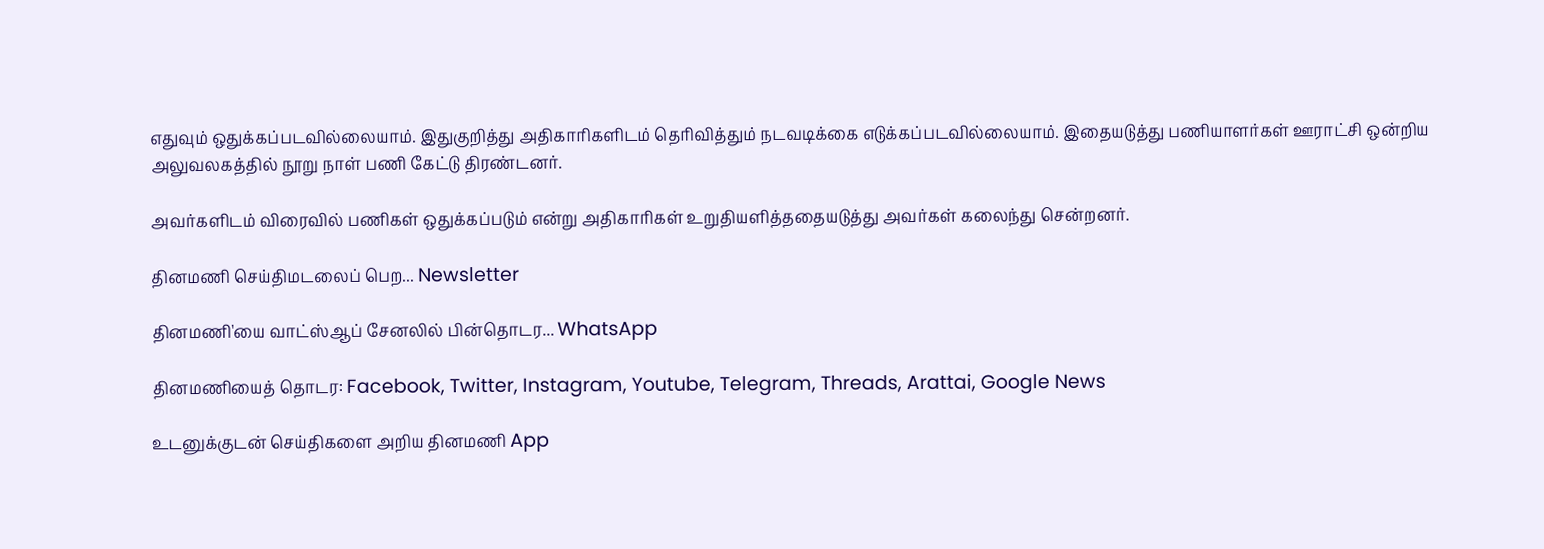எதுவும் ஒதுக்கப்படவில்லையாம். இதுகுறித்து அதிகாரிகளிடம் தெரிவித்தும் நடவடிக்கை எடுக்கப்படவில்லையாம். இதையடுத்து பணியாளர்கள் ஊராட்சி ஒன்றிய அலுவலகத்தில் நூறு நாள் பணி கேட்டு திரண்டனர்.

அவர்களிடம் விரைவில் பணிகள் ஒதுக்கப்படும் என்று அதிகாரிகள் உறுதியளித்ததையடுத்து அவர்கள் கலைந்து சென்றனர்.

தினமணி செய்திமடலைப் பெற... Newsletter

தினமணி'யை வாட்ஸ்ஆப் சேனலில் பின்தொடர... WhatsApp

தினமணியைத் தொடர: Facebook, Twitter, Instagram, Youtube, Telegram, Threads, Arattai, Google News

உடனுக்குடன் செய்திகளை அறிய தினமணி App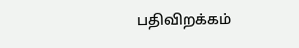பதிவிறக்கம்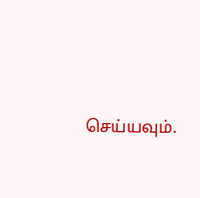செய்யவும்.